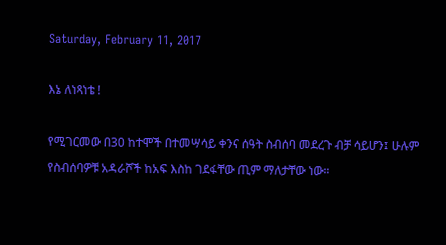Saturday, February 11, 2017

እኔ ለነጻነቴ !

የሚገርመው በ30 ከተሞች በተመሣሳይ ቀንና ሰዓት ስብሰባ መደረጉ ብቻ ሳይሆን፤ ሁሉም የስብሰባዎቹ አዳራሾች ከአፍ እስከ ገደፋቸው ጢም ማለታቸው ነው።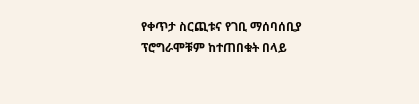የቀጥታ ስርጪቱና የገቢ ማሰባሰቢያ ፕሮግራሞቹም ከተጠበቁት በላይ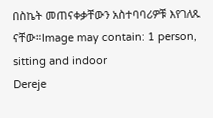በስኬት መጠናቀቃቸውን አስተባባሪዎቹ እየገለጹ ናቸው።Image may contain: 1 person, sitting and indoor
Dereje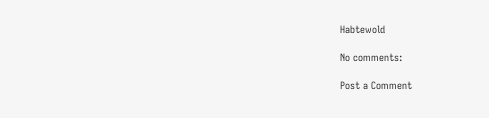Habtewold

No comments:

Post a Comment